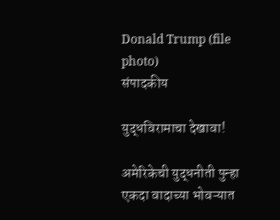Donald Trump (file photo)
संपादकीय

युद्धविरामाचा देखावा!

अमेरिकेची युद्धनीती पुन्हा एकदा वादाच्या भोवऱ्यात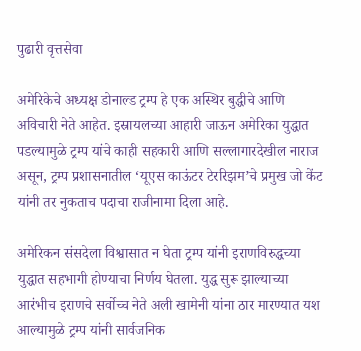पुढारी वृत्तसेवा

अमेरिकेचे अध्यक्ष डोनाल्ड ट्रम्प हे एक अस्थिर बुद्धीचे आणि अविचारी नेते आहेत. इस्रायलच्या आहारी जाऊन अमेरिका युद्धात पडल्यामुळे ट्रम्प यांचे काही सहकारी आणि सल्लागारदेखील नाराज असून, ट्रम्प प्रशासनातील ‌‘यूएस काऊंटर टेररिझम‌’चे प्रमुख जो केंट यांनी तर नुकताच पदाचा राजीनामा दिला आहे.

अमेरिकन संसदेला विश्वासात न घेता ट्रम्प यांनी इराणविरुद्धच्या युद्धात सहभागी होण्याचा निर्णय घेतला. युद्ध सुरू झाल्याच्या आरंभीच इराणचे सर्वोच्च नेते अली खामेनी यांना ठार मारण्यात यश आल्यामुळे ट्रम्प यांनी सार्वजनिक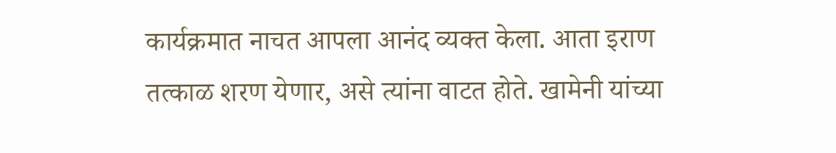कार्यक्रमात नाचत आपला आनंद व्यक्त केला. आता इराण तत्काळ शरण येणार, असे त्यांना वाटत होते. खामेनी यांच्या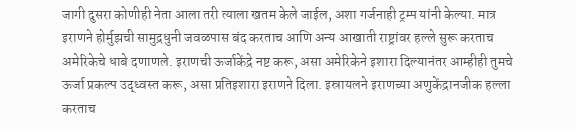जागी दुसरा कोणीही नेता आला तरी त्याला खतम केले जाईल, अशा गर्जनाही ट्रम्प यांनी केल्या. मात्र इराणने होर्मुझची सामुद्रधुनी जवळपास बंद करताच आणि अन्य आखाती राष्ट्रांवर हल्ले सुरू करताच अमेरिकेचे धाबे दणाणले. इराणची ऊर्जाकेंद्रे नष्ट करू, असा अमेरिकेने इशारा दिल्यानंतर आम्हीही तुमचे ऊर्जा प्रकल्प उद्ध्वस्त करू, असा प्रतिइशारा इराणने दिला. इस्रायलने इराणच्या अणुकेंद्रानजीक हल्ला करताच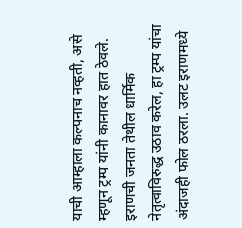याची आम्हाला कल्पनाच नव्हती, असे म्हणून ट्रम्प यांनी कानावर हात ठेवले. इराणची जनता तेथील धार्मिक नेतृत्वाविरुद्ध उठाव करेल, हा ट्रम्प यांचा अंदाजही फोल ठरला. उलट इराणमध्ये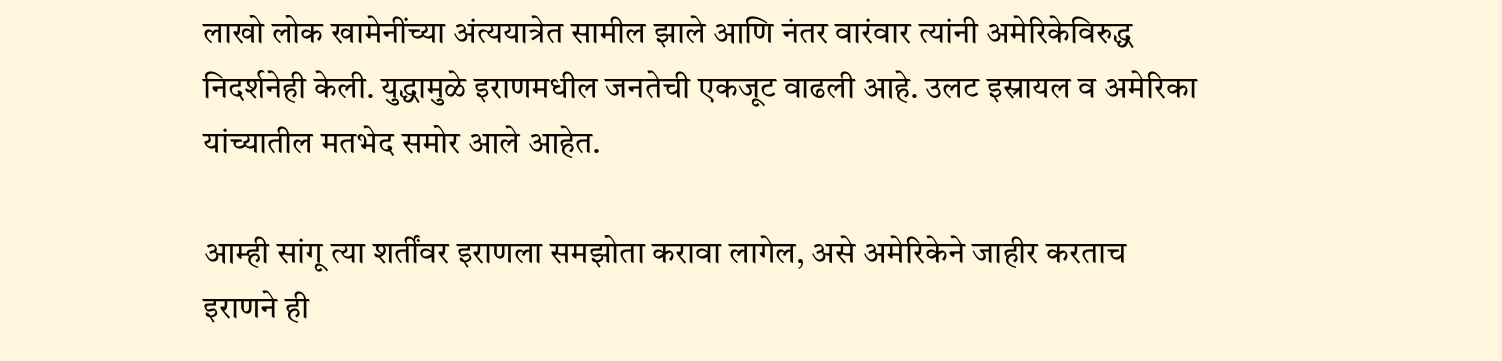लाखो लोक खामेनींच्या अंत्ययात्रेत सामील झाले आणि नंतर वारंवार त्यांनी अमेरिकेविरुद्ध निदर्शनेही केली. युद्धामुळे इराणमधील जनतेची एकजूट वाढली आहे. उलट इस्रायल व अमेरिका यांच्यातील मतभेद समोर आले आहेत.

आम्ही सांगू त्या शर्तींवर इराणला समझोता करावा लागेल, असे अमेरिकेने जाहीर करताच इराणने ही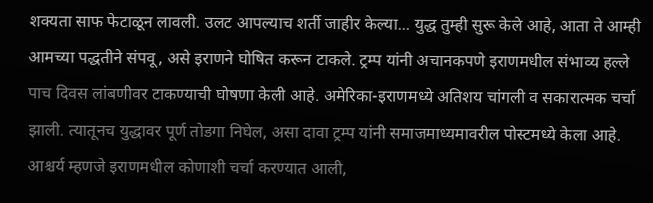शक्यता साफ फेटाळून लावली. उलट आपल्याच शर्ती जाहीर केल्या... युद्ध तुम्ही सुरू केले आहे, आता ते आम्ही आमच्या पद्धतीने संपवू, असे इराणने घोषित करून टाकले. ट्रम्प यांनी अचानकपणे इराणमधील संभाव्य हल्ले पाच दिवस लांबणीवर टाकण्याची घोषणा केली आहे. अमेरिका-इराणमध्ये अतिशय चांगली व सकारात्मक चर्चा झाली. त्यातूनच युद्धावर पूर्ण तोडगा निघेल, असा दावा ट्रम्प यांनी समाजमाध्यमावरील पोस्टमध्ये केला आहे. आश्चर्य म्हणजे इराणमधील कोणाशी चर्चा करण्यात आली,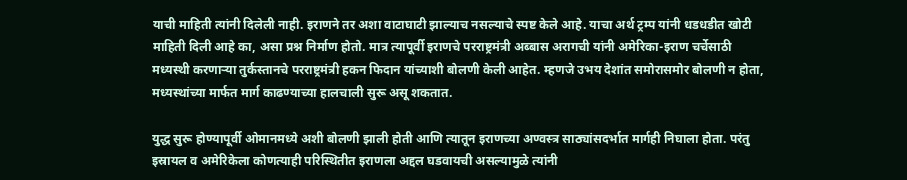याची माहिती त्यांनी दिलेली नाही. इराणने तर अशा वाटाघाटी झाल्याच नसल्याचे स्पष्ट केले आहे. याचा अर्थ ट्रम्प यांनी धडधडीत खोटी माहिती दिली आहे का, असा प्रश्न निर्माण होतो. मात्र त्यापूर्वी इराणचे परराष्ट्रमंत्री अब्बास अरागची यांनी अमेरिका-इराण चर्चेसाठी मध्यस्थी करणाऱ्या तुर्कस्तानचे परराष्ट्रमंत्री हकन फिदान यांच्याशी बोलणी केली आहेत. म्हणजे उभय देशांत समोरासमोर बोलणी न होता, मध्यस्थांच्या मार्फत मार्ग काढण्याच्या हालचाली सुरू असू शकतात.

युद्ध सुरू होण्यापूर्वी ओमानमध्ये अशी बोलणी झाली होती आणि त्यातून इराणच्या अण्वस्त्र साठ्यांसदर्भात मार्गही निघाला होता. परंतु इस्रायल व अमेरिकेला कोणत्याही परिस्थितीत इराणला अद्दल घडवायची असल्यामुळे त्यांनी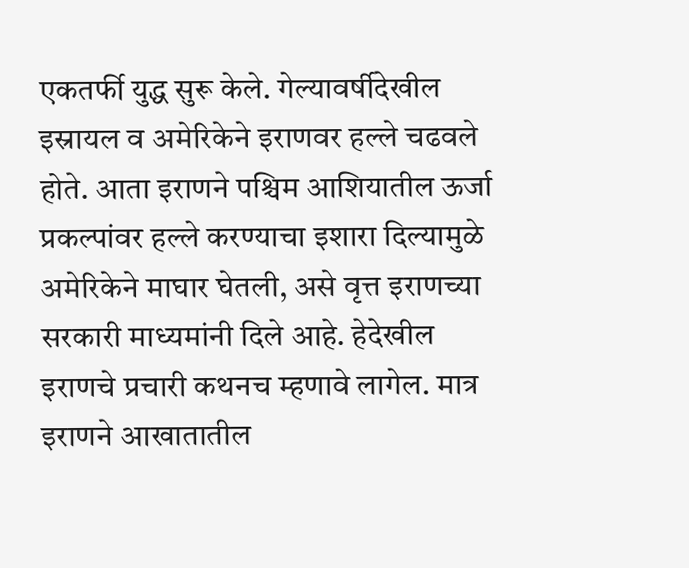एकतर्फी युद्ध सुरू केले. गेल्यावर्षीदेखील इस्रायल व अमेरिकेने इराणवर हल्ले चढवले होते. आता इराणने पश्चिम आशियातील ऊर्जा प्रकल्पांवर हल्ले करण्याचा इशारा दिल्यामुळे अमेरिकेने माघार घेतली, असे वृत्त इराणच्या सरकारी माध्यमांनी दिले आहे. हेदेखील इराणचे प्रचारी कथनच म्हणावे लागेल. मात्र इराणने आखातातील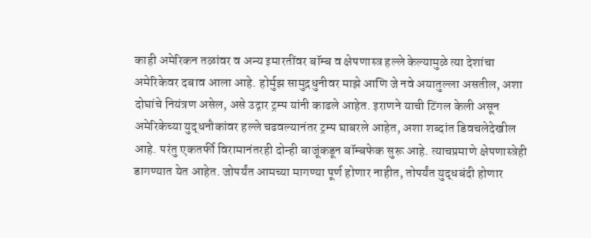काही अमेरिकन तळांवर व अन्य इमारतींवर बॉम्ब व क्षेपणास्त्र हल्ले केल्यामुळे त्या देशांचा अमेरिकेवर दबाव आला आहे. होर्मुझ सामुद्रधुनीवर माझे आणि जे नवे अयातुल्ला असतील, अशा दोघांचे नियंत्रण असेल, असे उद्गार ट्रम्प यांनी काढले आहेत. इराणने याची टिंगल केली असून अमेरिकेच्या युद्धनौकांवर हल्ले चढवल्यानंतर ट्रम्प घाबरले आहेत, अशा शब्दांत डिवचलेदेखील आहे. परंतु एकतर्फी विरामानंतरही दोन्ही बाजूंकडून बॉम्बफेक सुरू आहे. त्याचप्रमाणे क्षेपणास्त्रेही डागण्यात येत आहेत. जोपर्यंत आमच्या मागण्या पूर्ण होणार नाहीत, तोपर्यंत युद्धबंदी होणार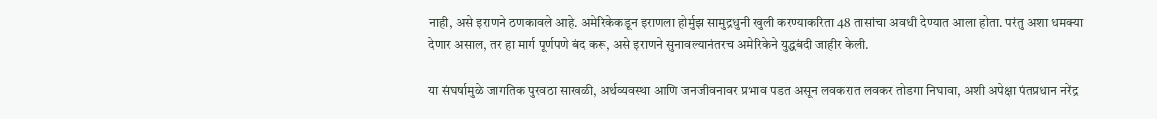नाही, असे इराणने ठणकावले आहे. अमेरिकेकडून इराणला होर्मुझ सामुद्रधुनी खुली करण्याकरिता 48 तासांचा अवधी देण्यात आला होता. परंतु अशा धमक्या देणार असाल, तर हा मार्ग पूर्णपणे बंद करू, असे इराणने सुनावल्यानंतरच अमेरिकेने युद्धबंदी जाहीर केली.

या संघर्षामुळे जागतिक पुरवठा साखळी, अर्थव्यवस्था आणि जनजीवनावर प्रभाव पडत असून लवकरात लवकर तोडगा निघावा, अशी अपेक्षा पंतप्रधान नरेंद्र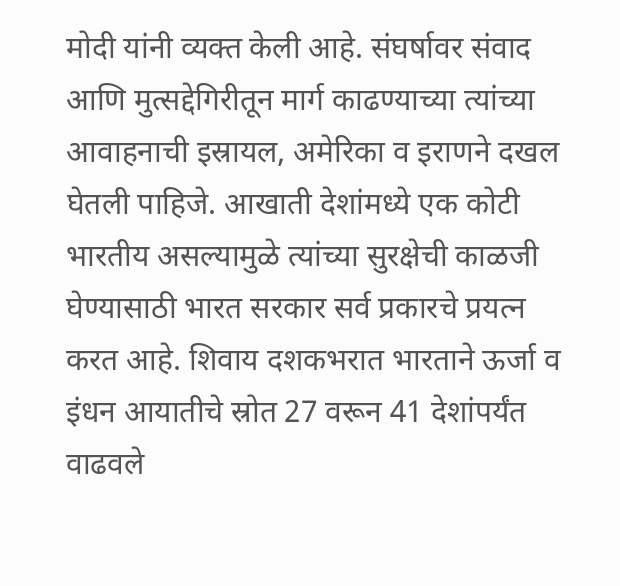मोदी यांनी व्यक्त केली आहे. संघर्षावर संवाद आणि मुत्सद्देगिरीतून मार्ग काढण्याच्या त्यांच्या आवाहनाची इस्रायल, अमेरिका व इराणने दखल घेतली पाहिजे. आखाती देशांमध्ये एक कोटी भारतीय असल्यामुळे त्यांच्या सुरक्षेची काळजी घेण्यासाठी भारत सरकार सर्व प्रकारचे प्रयत्न करत आहे. शिवाय दशकभरात भारताने ऊर्जा व इंधन आयातीचे स्रोत 27 वरून 41 देशांपर्यंत वाढवले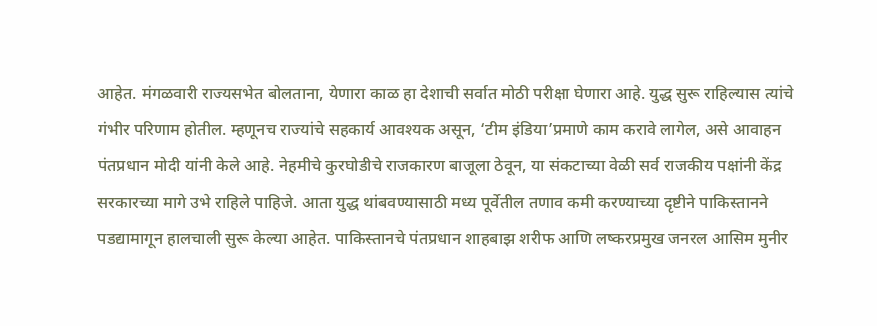आहेत. मंगळवारी राज्यसभेत बोलताना, येणारा काळ हा देशाची सर्वात मोठी परीक्षा घेणारा आहे. युद्ध सुरू राहिल्यास त्यांचे गंभीर परिणाम होतील. म्हणूनच राज्यांचे सहकार्य आवश्यक असून, ‘टीम इंडिया‌’प्रमाणे काम करावे लागेल, असे आवाहन पंतप्रधान मोदी यांनी केले आहे. नेहमीचे कुरघोडीचे राजकारण बाजूला ठेवून, या संकटाच्या वेळी सर्व राजकीय पक्षांनी केंद्र सरकारच्या मागे उभे राहिले पाहिजे. आता युद्ध थांबवण्यासाठी मध्य पूर्वेतील तणाव कमी करण्याच्या दृष्टीने पाकिस्तानने पडद्यामागून हालचाली सुरू केल्या आहेत. पाकिस्तानचे पंतप्रधान शाहबाझ शरीफ आणि लष्करप्रमुख जनरल आसिम मुनीर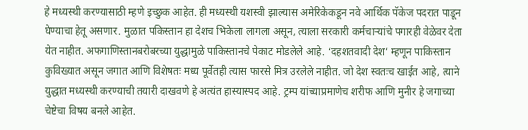हे मध्यस्थी करण्यासाठी म्हणे इच्छुक आहेत. ही मध्यस्थी यशस्वी झाल्यास अमेरिकेकडून नवे आर्थिक पॅकेज पदरात पाडून घेण्याचा हेतू असणार. मुळात पकिस्तान हा देशच भिकेला लागला असून, त्याला सरकारी कर्मचाऱ्यांचे पगारही वेळेवर देता येत नाहीत. अफगाणिस्तानबरोबरच्या युद्धामुळे पाकिस्तानचे पेकाट मोडलेले आहे. ‘दहशतवादी देश‌’ म्हणून पाकिस्तान कुविख्यात असून जगात आणि विशेषतः मध्य पूर्वेतही त्यास फारसे मित्र उरलेले नाहीत. जो देश स्वतःच खाईत आहे, त्याने युद्धात मध्यस्थी करण्याची तयारी दाखवणे हे अत्यंत हास्यास्पद आहे. ट्रम्प यांच्याप्रमाणेच शरीफ आणि मुनीर हे जगाच्या चेष्टेचा विषय बनले आहेत.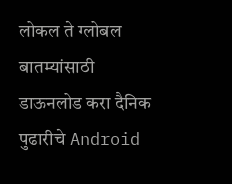लोकल ते ग्लोबल बातम्यांसाठी डाऊनलोड करा दैनिक पुढारीचे Android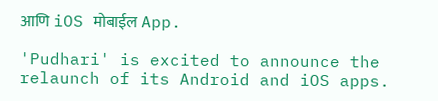आणि iOS मोबाईल App.

'Pudhari' is excited to announce the relaunch of its Android and iOS apps.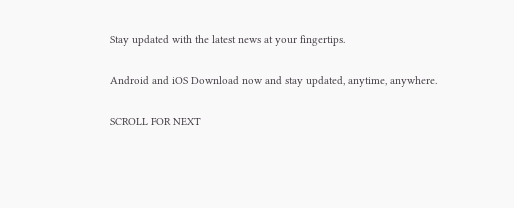Stay updated with the latest news at your fingertips.

Android and iOS Download now and stay updated, anytime, anywhere.

SCROLL FOR NEXT